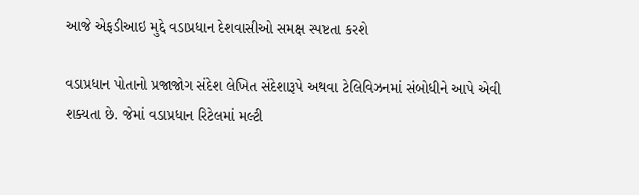આજે એફડીઆઇ મુદ્દે વડાપ્રધાન દેશવાસીઓ સમક્ષ સ્પષ્ટતા કરશે

વડાપ્રધાન પોતાનો પ્રજાજોગ સંદેશ લેખિત સંદેશારૂપે અથવા ટેલિવિઝનમાં સંબોધીને આપે એવી શક્યતા છે. જેમાં વડાપ્રધાન રિટેલમાં મલ્ટી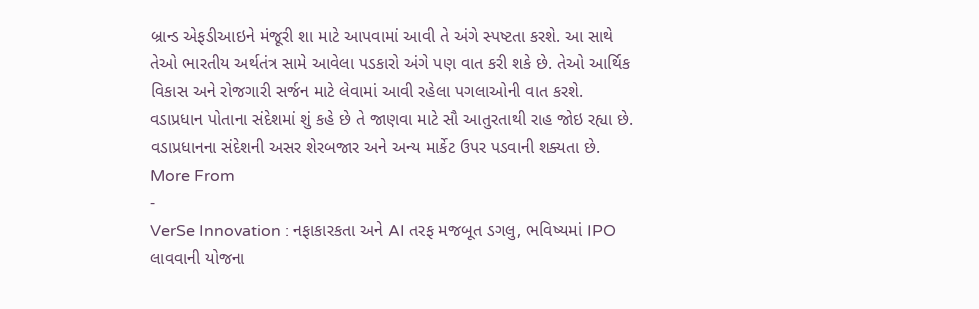બ્રાન્ડ એફડીઆઇને મંજૂરી શા માટે આપવામાં આવી તે અંગે સ્પષ્ટતા કરશે. આ સાથે તેઓ ભારતીય અર્થતંત્ર સામે આવેલા પડકારો અંગે પણ વાત કરી શકે છે. તેઓ આર્થિક વિકાસ અને રોજગારી સર્જન માટે લેવામાં આવી રહેલા પગલાઓની વાત કરશે.
વડાપ્રધાન પોતાના સંદેશમાં શું કહે છે તે જાણવા માટે સૌ આતુરતાથી રાહ જોઇ રહ્યા છે. વડાપ્રધાનના સંદેશની અસર શેરબજાર અને અન્ય માર્કેટ ઉપર પડવાની શક્યતા છે.
More From
-
VerSe Innovation : નફાકારકતા અને AI તરફ મજબૂત ડગલુ, ભવિષ્યમાં IPO લાવવાની યોજના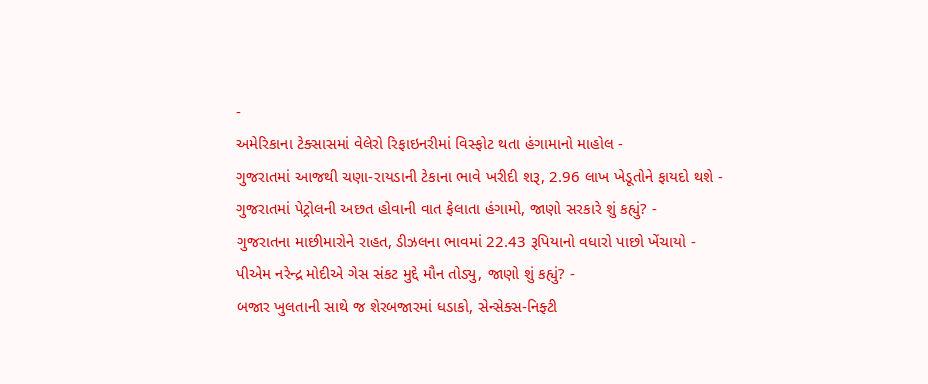-
અમેરિકાના ટેક્સાસમાં વેલેરો રિફાઇનરીમાં વિસ્ફોટ થતા હંગામાનો માહોલ -
ગુજરાતમાં આજથી ચણા-રાયડાની ટેકાના ભાવે ખરીદી શરૂ, 2.96 લાખ ખેડૂતોને ફાયદો થશે -
ગુજરાતમાં પેટ્રોલની અછત હોવાની વાત ફેલાતા હંગામો, જાણો સરકારે શું કહ્યું? -
ગુજરાતના માછીમારોને રાહત, ડીઝલના ભાવમાં 22.43 રૂપિયાનો વધારો પાછો ખેંચાયો -
પીએમ નરેન્દ્ર મોદીએ ગેસ સંકટ મુદ્દે મૌન તોડ્યુ, જાણો શું કહ્યું? -
બજાર ખુલતાની સાથે જ શેરબજારમાં ધડાકો, સેન્સેક્સ-નિફ્ટી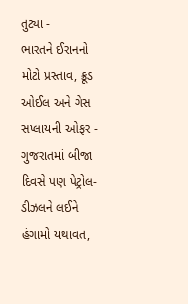તુટ્યા -
ભારતને ઈરાનનો મોટો પ્રસ્તાવ, ક્રૂડ ઓઈલ અને ગેસ સપ્લાયની ઓફર -
ગુજરાતમાં બીજા દિવસે પણ પેટ્રોલ-ડીઝલને લઈને હંગામો યથાવત,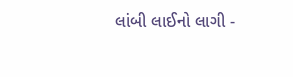લાંબી લાઈનો લાગી -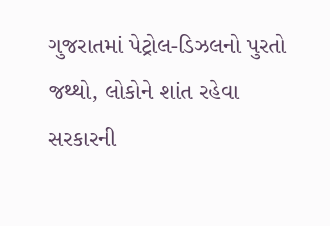ગુજરાતમાં પેટ્રોલ-ડિઝલનો પુરતો જથ્થો, લોકોને શાંત રહેવા સરકારની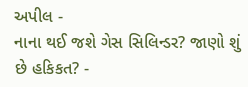અપીલ -
નાના થઈ જશે ગેસ સિલિન્ડર? જાણો શું છે હકિકત? -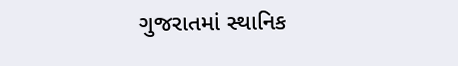ગુજરાતમાં સ્થાનિક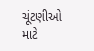ચૂંટણીઓ માટે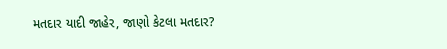મતદાર યાદી જાહેર, જાણો કેટલા મતદાર?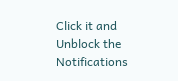Click it and Unblock the Notifications